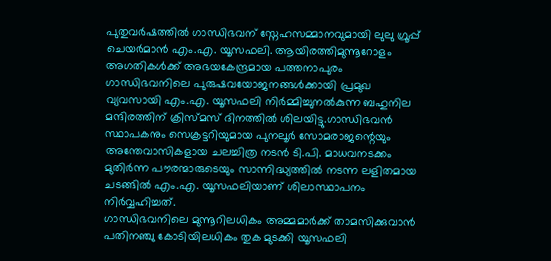പുതുവർഷത്തിൽ ഗാന്ധിഭവന് സ്നേഹസമ്മാനവുമായി ലുലു ഗ്രൂപ്പ് ചെയർമാൻ എം.എ. യൂസഫലി. ആയിരത്തിമുന്നൂറോളം അഗതികൾക്ക് അഭയകേന്ദ്രമായ പത്തനാപുരം ഗാന്ധിഭവനിലെ പുരുഷവയോജനങ്ങൾക്കായി പ്രമുഖ വ്യവസായി എം.എ. യൂസഫലി നിർമ്മിച്ചുനൽകുന്ന ബഹുനില മന്ദിരത്തിന് ക്രിസ്മസ് ദിനത്തിൽ ശിലയിട്ടു.ഗാന്ധിഭവൻ സ്ഥാപകനും സെക്രട്ടറിയുമായ പുനലൂർ സോമരാജന്റെയും അന്തേവാസികളായ ചലച്ചിത്ര നടൻ ടി.പി. മാധവനടക്കം മുതിർന്ന പൗരന്മാരുടെയും സാന്നിദ്ധ്യത്തിൽ നടന്ന ലളിതമായ ചടങ്ങിൽ എം.എ. യൂസഫലിയാണ് ശിലാസ്ഥാപനം നിർവ്വഹിച്ചത്.
ഗാന്ധിഭവനിലെ മുന്നൂറിലധികം അമ്മമാർക്ക് താമസിക്കുവാൻ പതിനഞ്ചു കോടിയിലധികം തുക മുടക്കി യൂസഫലി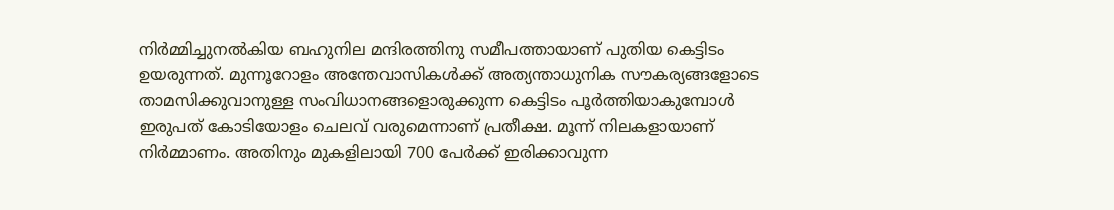നിർമ്മിച്ചുനൽകിയ ബഹുനില മന്ദിരത്തിനു സമീപത്തായാണ് പുതിയ കെട്ടിടം ഉയരുന്നത്. മുന്നൂറോളം അന്തേവാസികൾക്ക് അത്യന്താധുനിക സൗകര്യങ്ങളോടെ താമസിക്കുവാനുള്ള സംവിധാനങ്ങളൊരുക്കുന്ന കെട്ടിടം പൂർത്തിയാകുമ്പോൾ ഇരുപത് കോടിയോളം ചെലവ് വരുമെന്നാണ് പ്രതീക്ഷ. മൂന്ന് നിലകളായാണ് നിർമ്മാണം. അതിനും മുകളിലായി 700 പേർക്ക് ഇരിക്കാവുന്ന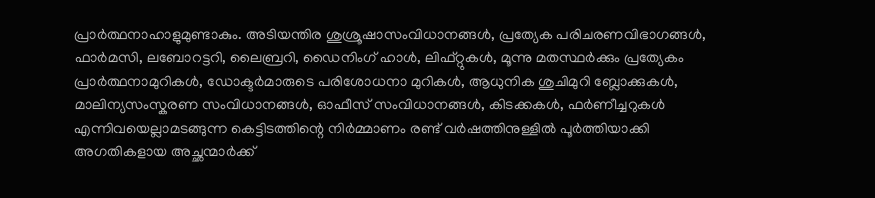പ്രാർത്ഥനാഹാളുമുണ്ടാകും. അടിയന്തിര ശുശ്രൂഷാസംവിധാനങ്ങൾ, പ്രത്യേക പരിചരണവിഭാഗങ്ങൾ, ഫാർമസി, ലബോറട്ടറി, ലൈബ്രറി, ഡൈനിംഗ് ഹാൾ, ലിഫ്റ്റുകൾ, മൂന്നു മതസ്ഥർക്കും പ്രത്യേകം പ്രാർത്ഥനാമുറികൾ, ഡോക്ടർമാരുടെ പരിശോധനാ മുറികൾ, ആധുനിക ശുചിമുറി ബ്ലോക്കുകൾ, മാലിന്യസംസ്കരണ സംവിധാനങ്ങൾ, ഓഫീസ് സംവിധാനങ്ങൾ, കിടക്കകൾ, ഫർണീച്ചറുകൾ എന്നിവയെല്ലാമടങ്ങുന്ന കെട്ടിടത്തിന്റെ നിർമ്മാണം രണ്ട് വർഷത്തിനുള്ളിൽ പൂർത്തിയാക്കി അഗതികളായ അച്ഛന്മാർക്ക്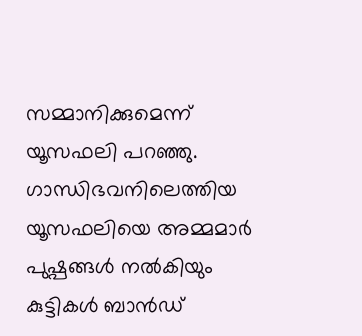സമ്മാനിക്കുമെന്ന് യൂസഫലി പറഞ്ഞു.
ഗാന്ധിഭവനിലെത്തിയ യൂസഫലിയെ അമ്മമാർ പുഷ്പങ്ങൾ നൽകിയും കുട്ടികൾ ബാൻഡ്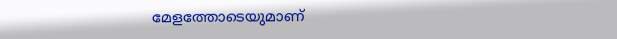മേളത്തോടെയുമാണ്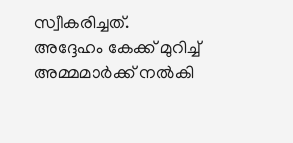സ്വീകരിച്ചത്. അദ്ദേഹം കേക്ക് മുറിച്ച് അമ്മമാർക്ക് നൽകി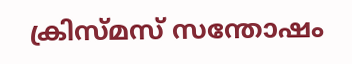ക്രിസ്മസ് സന്തോഷം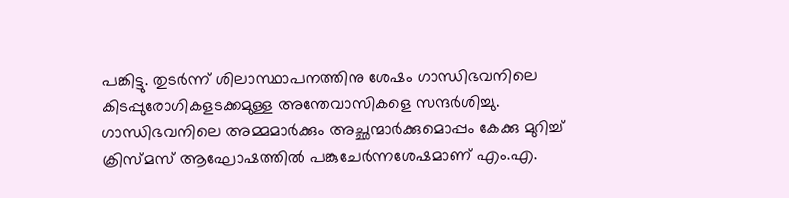പങ്കിട്ടു. തുടർന്ന് ശിലാസ്ഥാപനത്തിനു ശേഷം ഗാന്ധിഭവനിലെ കിടപ്പുരോഗികളടക്കമുള്ള അന്തേവാസികളെ സന്ദർശിച്ചു.
ഗാന്ധിഭവനിലെ അമ്മമാർക്കും അച്ഛന്മാർക്കുമൊപ്പം കേക്കു മുറിച്ച് ക്രിസ്മസ് ആഘോഷത്തിൽ പങ്കുചേർന്നശേഷമാണ് എം.എ.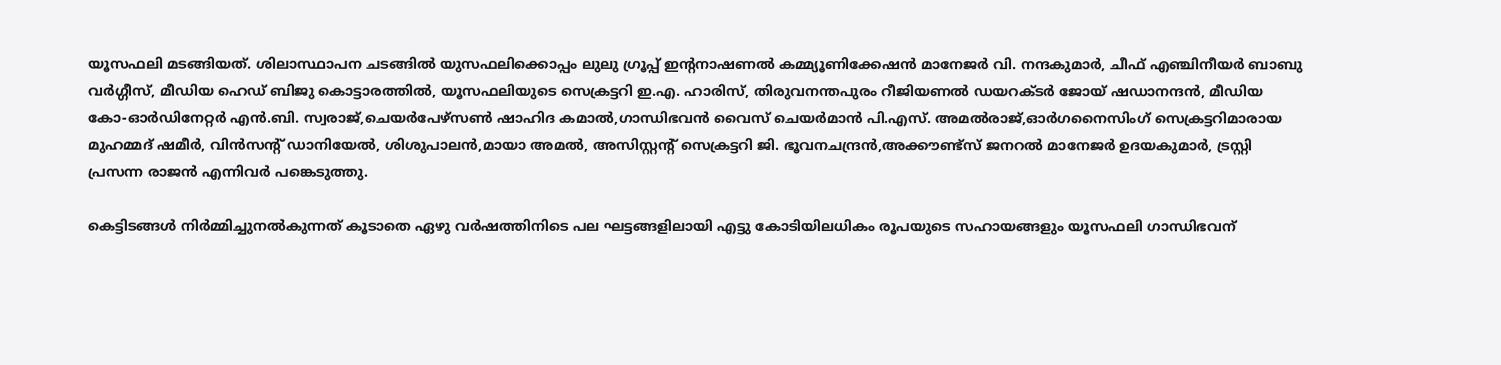യൂസഫലി മടങ്ങിയത്. ശിലാസ്ഥാപന ചടങ്ങിൽ യുസഫലിക്കൊപ്പം ലുലു ഗ്രൂപ്പ് ഇന്റനാഷണൽ കമ്മ്യൂണിക്കേഷൻ മാനേജർ വി. നന്ദകുമാർ, ചീഫ് എഞ്ചിനീയർ ബാബു വർഗ്ഗീസ്, മീഡിയ ഹെഡ് ബിജു കൊട്ടാരത്തിൽ, യൂസഫലിയുടെ സെക്രട്ടറി ഇ.എ. ഹാരിസ്, തിരുവനന്തപുരം റീജിയണൽ ഡയറക്ടർ ജോയ് ഷഡാനന്ദൻ, മീഡിയ കോ-ഓർഡിനേറ്റർ എൻ.ബി. സ്വരാജ്,ചെയർപേഴ്സൺ ഷാഹിദ കമാൽ,ഗാന്ധിഭവൻ വൈസ് ചെയർമാൻ പി.എസ്. അമൽരാജ്,ഓർഗനൈസിംഗ് സെക്രട്ടറിമാരായ മുഹമ്മദ് ഷമീർ, വിൻസന്റ് ഡാനിയേൽ, ശിശുപാലൻ,മായാ അമൽ, അസിസ്റ്റന്റ് സെക്രട്ടറി ജി. ഭൂവനചന്ദ്രൻ,അക്കൗണ്ട്സ് ജനറൽ മാനേജർ ഉദയകുമാർ, ട്രസ്റ്റി പ്രസന്ന രാജൻ എന്നിവർ പങ്കെടുത്തു.

കെട്ടിടങ്ങൾ നിർമ്മിച്ചുനൽകുന്നത് കൂടാതെ ഏഴു വർഷത്തിനിടെ പല ഘട്ടങ്ങളിലായി എട്ടു കോടിയിലധികം രൂപയുടെ സഹായങ്ങളും യൂസഫലി ഗാന്ധിഭവന്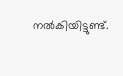നൽകിയിട്ടുണ്ട്.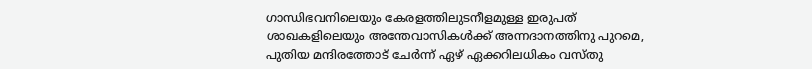ഗാന്ധിഭവനിലെയും കേരളത്തിലുടനീളമുള്ള ഇരുപത് ശാഖകളിലെയും അന്തേവാസികൾക്ക് അന്നദാനത്തിനു പുറമെ, പുതിയ മന്ദിരത്തോട് ചേർന്ന് ഏഴ് ഏക്കറിലധികം വസ്തു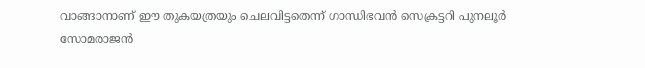വാങ്ങാനാണ് ഈ തുകയത്രയും ചെലവിട്ടതെന്ന് ഗാന്ധിഭവൻ സെക്രട്ടറി പുനലൂർ സോമരാജൻ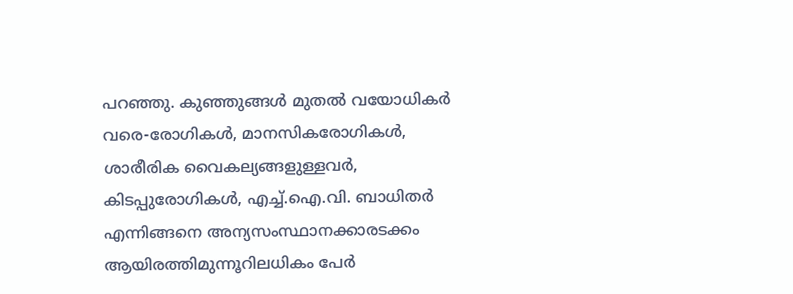പറഞ്ഞു. കുഞ്ഞുങ്ങൾ മുതൽ വയോധികർ വരെ-രോഗികൾ, മാനസികരോഗികൾ, ശാരീരിക വൈകല്യങ്ങളുള്ളവർ, കിടപ്പുരോഗികൾ, എച്ച്.ഐ.വി. ബാധിതർ എന്നിങ്ങനെ അന്യസംസ്ഥാനക്കാരടക്കം ആയിരത്തിമുന്നൂറിലധികം പേർ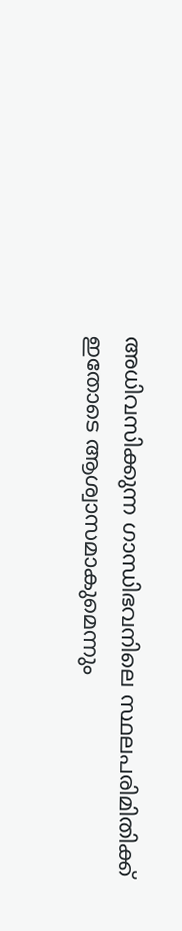അധിവസിക്കുന്ന ഗാന്ധിഭവനിലെ സ്ഥലപരിമിതിക്ക് ഇതോടെ ആശ്വാസമാകുമെന്നും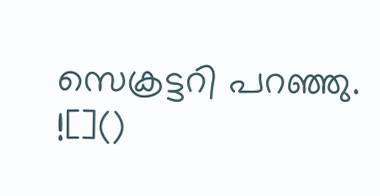സെക്രട്ടറി പറഞ്ഞു.
![]()